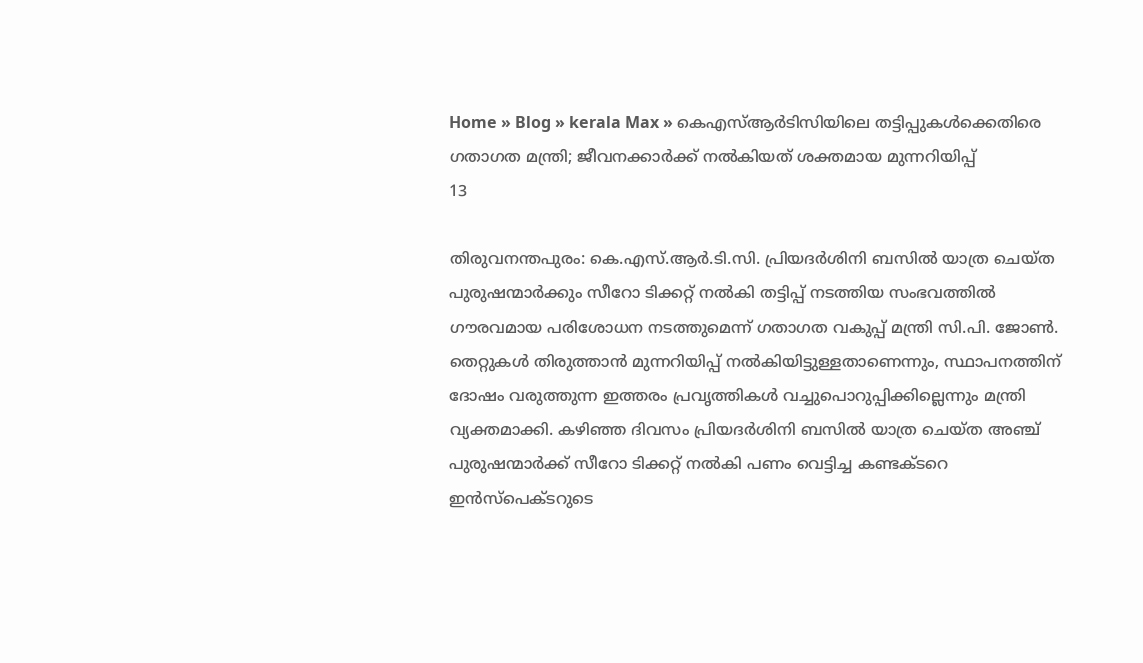Home » Blog » kerala Max » കെഎസ്ആർടിസിയിലെ തട്ടിപ്പുകൾക്കെതിരെ ഗതാഗത മന്ത്രി; ജീവനക്കാർക്ക് നൽകിയത് ശക്തമായ മുന്നറിയിപ്പ്
13

തിരുവനന്തപുരം: കെ.എസ്.ആർ.ടി.സി. പ്രിയദർശിനി ബസിൽ യാത്ര ചെയ്ത പുരുഷന്മാർക്കും സീറോ ടിക്കറ്റ് നൽകി തട്ടിപ്പ് നടത്തിയ സംഭവത്തിൽ ഗൗരവമായ പരിശോധന നടത്തുമെന്ന് ഗതാഗത വകുപ്പ് മന്ത്രി സി.പി. ജോൺ. തെറ്റുകൾ തിരുത്താൻ മുന്നറിയിപ്പ് നൽകിയിട്ടുള്ളതാണെന്നും, സ്ഥാപനത്തിന് ദോഷം വരുത്തുന്ന ഇത്തരം പ്രവൃത്തികൾ വച്ചുപൊറുപ്പിക്കില്ലെന്നും മന്ത്രി വ്യക്തമാക്കി. കഴിഞ്ഞ ദിവസം പ്രിയദർശിനി ബസിൽ യാത്ര ചെയ്ത അഞ്ച് പുരുഷന്മാർക്ക് സീറോ ടിക്കറ്റ് നൽകി പണം വെട്ടിച്ച കണ്ടക്ടറെ ഇൻസ്പെക്ടറുടെ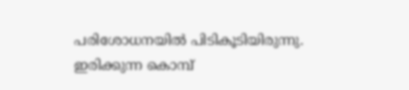പരിശോധനയിൽ പിടികൂടിയിരുന്നു. ഇരിക്കുന്ന കൊമ്പ്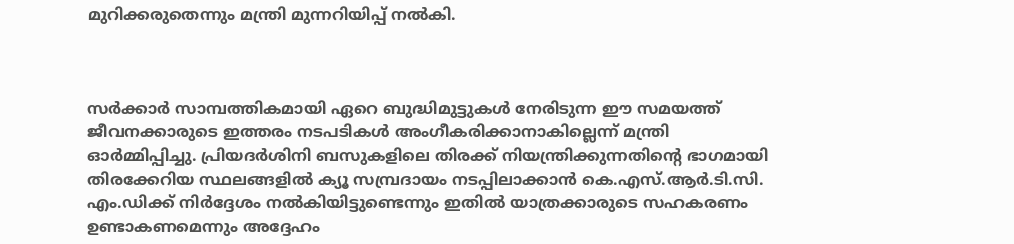മുറിക്കരുതെന്നും മന്ത്രി മുന്നറിയിപ്പ് നല്‍കി.



സർക്കാർ സാമ്പത്തികമായി ഏറെ ബുദ്ധിമുട്ടുകൾ നേരിടുന്ന ഈ സമയത്ത് ജീവനക്കാരുടെ ഇത്തരം നടപടികൾ അംഗീകരിക്കാനാകില്ലെന്ന് മന്ത്രി ഓർമ്മിപ്പിച്ചു. പ്രിയദർശിനി ബസുകളിലെ തിരക്ക് നിയന്ത്രിക്കുന്നതിന്റെ ഭാഗമായി തിരക്കേറിയ സ്ഥലങ്ങളിൽ ക്യൂ സമ്പ്രദായം നടപ്പിലാക്കാൻ കെ.എസ്.ആർ.ടി.സി. എം.ഡിക്ക് നിർദ്ദേശം നൽകിയിട്ടുണ്ടെന്നും ഇതിൽ യാത്രക്കാരുടെ സഹകരണം ഉണ്ടാകണമെന്നും അദ്ദേഹം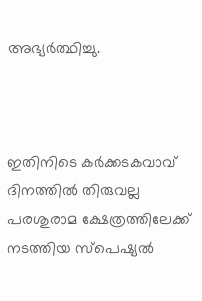അഭ്യർത്ഥിച്ചു.



ഇതിനിടെ കർക്കടകവാവ് ദിനത്തിൽ തിരുവല്ല പരശുരാമ ക്ഷേത്രത്തിലേക്ക് നടത്തിയ സ്പെഷ്യൽ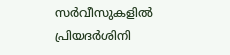സർവീസുകളിൽ പ്രിയദർശിനി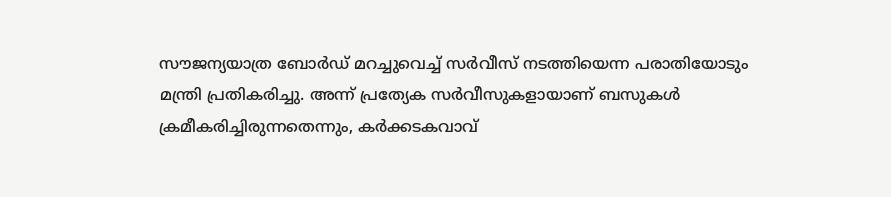സൗജന്യയാത്ര ബോർഡ് മറച്ചുവെച്ച് സർവീസ് നടത്തിയെന്ന പരാതിയോടും മന്ത്രി പ്രതികരിച്ചു. അന്ന് പ്രത്യേക സർവീസുകളായാണ് ബസുകൾ ക്രമീകരിച്ചിരുന്നതെന്നും, കർക്കടകവാവ്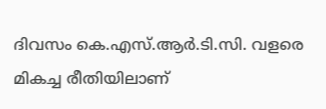ദിവസം കെ.എസ്.ആർ.ടി.സി. വളരെ മികച്ച രീതിയിലാണ്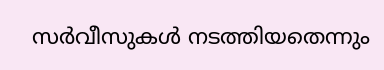സർവീസുകൾ നടത്തിയതെന്നും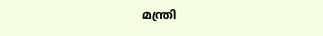മന്ത്രി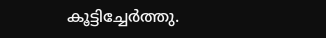കൂട്ടിച്ചേർത്തു.